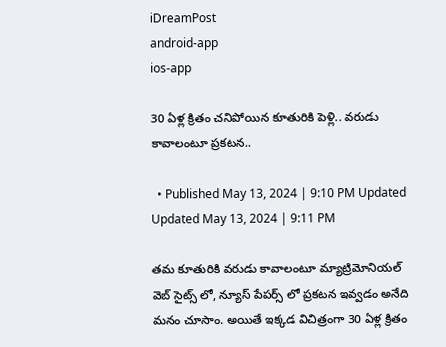iDreamPost
android-app
ios-app

30 ఏళ్ల క్రితం చనిపోయిన కూతురికి పెళ్లి.. వరుడు కావాలంటూ ప్రకటన..

  • Published May 13, 2024 | 9:10 PM Updated Updated May 13, 2024 | 9:11 PM

తమ కూతురికి వరుడు కావాలంటూ మ్యాట్రిమోనియల్ వెబ్ సైట్స్ లో, న్యూస్ పేపర్స్ లో ప్రకటన ఇవ్వడం అనేది మనం చూసాం. అయితే ఇక్కడ విచిత్రంగా 30 ఏళ్ల క్రితం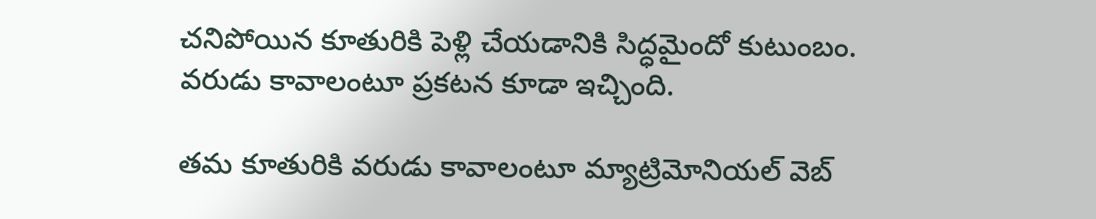చనిపోయిన కూతురికి పెళ్లి చేయడానికి సిద్ధమైందో కుటుంబం. వరుడు కావాలంటూ ప్రకటన కూడా ఇచ్చింది.

తమ కూతురికి వరుడు కావాలంటూ మ్యాట్రిమోనియల్ వెబ్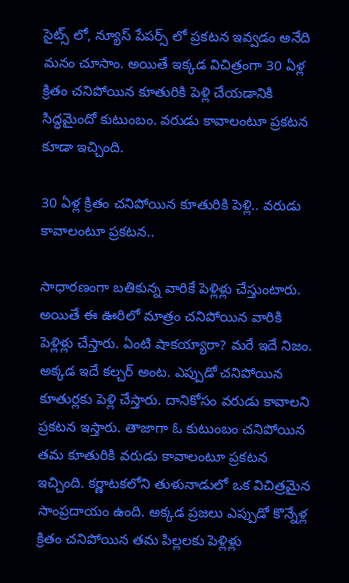సైట్స్ లో, న్యూస్ పేపర్స్ లో ప్రకటన ఇవ్వడం అనేది మనం చూసాం. అయితే ఇక్కడ విచిత్రంగా 30 ఏళ్ల క్రితం చనిపోయిన కూతురికి పెళ్లి చేయడానికి సిద్ధమైందో కుటుంబం. వరుడు కావాలంటూ ప్రకటన కూడా ఇచ్చింది.

30 ఏళ్ల క్రితం చనిపోయిన కూతురికి పెళ్లి.. వరుడు కావాలంటూ ప్రకటన..

సాధారణంగా బతికున్న వారికే పెళ్లిళ్లు చేస్తుంటారు. అయితే ఈ ఊరిలో మాత్రం చనిపోయిన వారికి పెళ్లిళ్లు చేస్తారు. ఏంటి షాకయ్యారా? మరే ఇదే నిజం. అక్కడ ఇదే కల్చర్ అంట. ఎప్పుడో చనిపోయిన కూతుర్లకు పెళ్లి చేస్తారు. దానికోసం వరుడు కావాలని ప్రకటన ఇస్తారు. తాజాగా ఓ కుటుంబం చనిపోయిన తమ కూతురికి వరుడు కావాలంటూ ప్రకటన ఇచ్చింది. కర్ణాటకలోని తుళునాడులో ఒక విచిత్రమైన సాంప్రదాయం ఉంది. అక్కడ ప్రజలు ఎప్పుడో కొన్నేళ్ల క్రితం చనిపోయిన తమ పిల్లలకు పెళ్లిళ్లు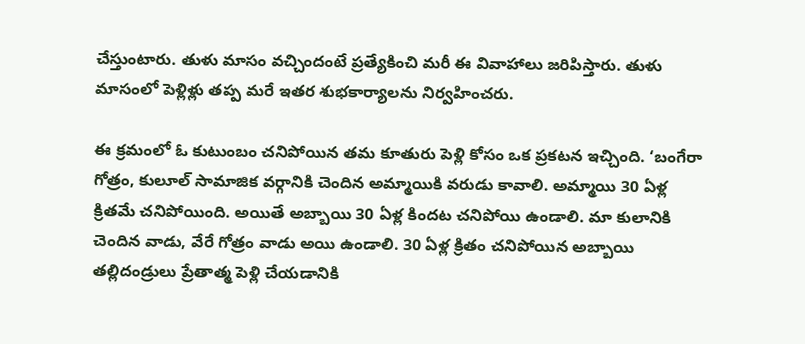చేస్తుంటారు. తుళు మాసం వచ్చిందంటే ప్రత్యేకించి మరీ ఈ వివాహాలు జరిపిస్తారు. తుళు మాసంలో పెళ్లిళ్లు తప్ప మరే ఇతర శుభకార్యాలను నిర్వహించరు.

ఈ క్రమంలో ఓ కుటుంబం చనిపోయిన తమ కూతురు పెళ్లి కోసం ఒక ప్రకటన ఇచ్చింది. ‘బంగేరా గోత్రం, కులూల్ సామాజిక వర్గానికి చెందిన అమ్మాయికి వరుడు కావాలి. అమ్మాయి 30 ఏళ్ల క్రితమే చనిపోయింది. అయితే అబ్బాయి 30 ఏళ్ల కిందట చనిపోయి ఉండాలి. మా కులానికి చెందిన వాడు, వేరే గోత్రం వాడు అయి ఉండాలి. 30 ఏళ్ల క్రితం చనిపోయిన అబ్బాయి తల్లిదండ్రులు ప్రేతాత్మ పెళ్లి చేయడానికి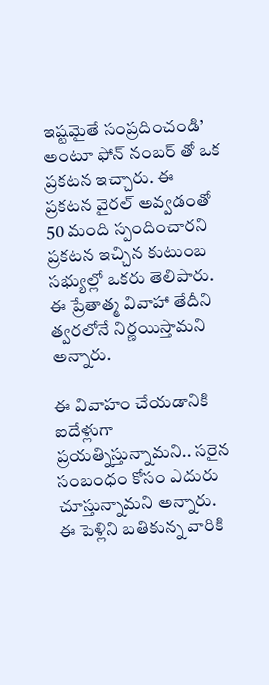ఇష్టమైతే సంప్రదించండి’ అంటూ ఫోన్ నంబర్ తో ఒక ప్రకటన ఇచ్చారు. ఈ ప్రకటన వైరల్ అవ్వడంతో 50 మంది స్పందించారని ప్రకటన ఇచ్చిన కుటుంబ సభ్యుల్లో ఒకరు తెలిపారు. ఈ ప్రేతాత్మ వివాహా తేదీని త్వరలోనే నిర్ణయిస్తామని అన్నారు.

ఈ వివాహం చేయడానికి ఐదేళ్లుగా ప్రయత్నిస్తున్నామని.. సరైన సంబంధం కోసం ఎదురు చూస్తున్నామని అన్నారు. ఈ పెళ్లిని బతికున్న వారికి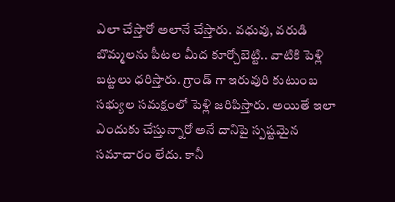ఎలా చేస్తారో అలానే చేస్తారు. వధువు, వరుడి బొమ్మలను పీటల మీద కూర్చోబెట్టి.. వాటికి పెళ్లి బట్టలు ధరిస్తారు. గ్రాండ్ గా ఇరువురి కుటుంబ సభ్యుల సమక్షంలో పెళ్లి జరిపిస్తారు. అయితే ఇలా ఎందుకు చేస్తున్నారో అనే దానిపై స్పష్టమైన సమాచారం లేదు. కానీ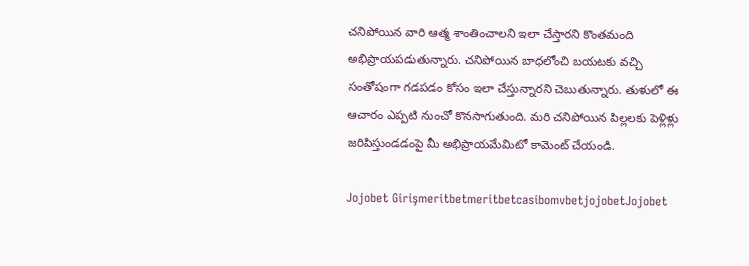చనిపోయిన వారి ఆత్మ శాంతించాలని ఇలా చేస్తారని కొంతమంది అభిప్రాయపడుతున్నారు. చనిపోయిన బాధలోంచి బయటకు వచ్చి సంతోషంగా గడపడం కోసం ఇలా చేస్తున్నారని చెబుతున్నారు. తుళులో ఈ ఆచారం ఎప్పటి నుంచో కొనసాగుతుంది. మరి చనిపోయిన పిల్లలకు పెళ్లిళ్లు జరిపిస్తుండడంపై మీ అభిప్రాయమేమిటో కామెంట్ చేయండి.

Jojobet GirişmeritbetmeritbetcasibomvbetjojobetJojobet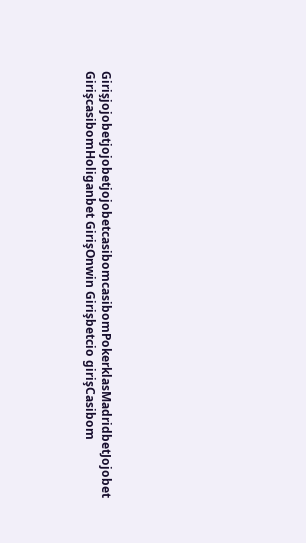GirişjojobetjojobetjojobetcasibomcasibomPokerklasMadridbetJojobet GirişcasibomHoliganbet GirişOnwin Girişbetcio girişCasibom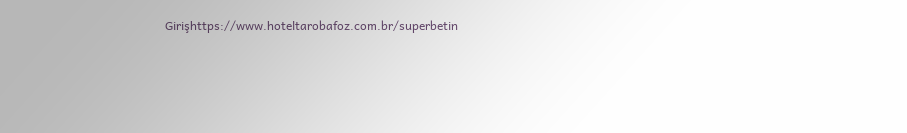Girişhttps://www.hoteltarobafoz.com.br/superbetin